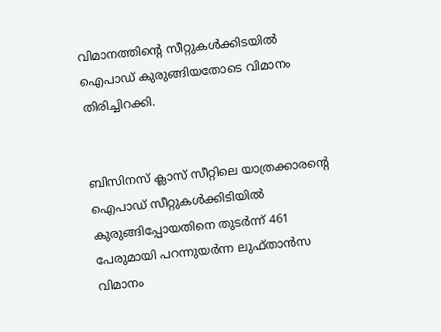വിമാനത്തിന്‍റെ സീറ്റുകൾക്കിടയില്‍ ഐപാഡ് കുരുങ്ങിയതോടെ വിമാനം തിരിച്ചിറക്കി.


ബിസിനസ് ക്ലാസ് സീറ്റിലെ യാത്രക്കാരന്‍റെ ഐപാഡ് സീറ്റുകള്‍ക്കിടിയില്‍ കുരുങ്ങിപ്പോയതിനെ തുടര്‍ന്ന് 461 പേരുമായി പറന്നുയര്‍ന്ന ലുഫ്താൻസ വിമാനം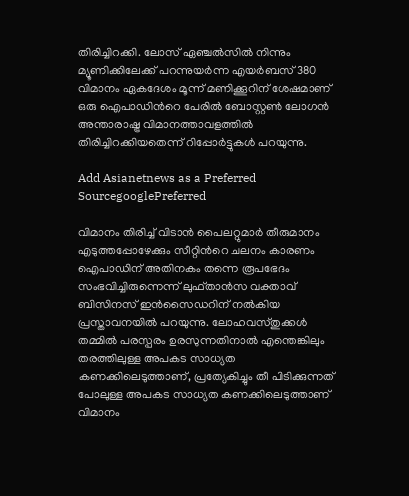തിരിച്ചിറക്കി. ലോസ് ഏഞ്ചല്‍സില്‍ നിന്നും മ്യൂണിക്കിലേക്ക് പറന്നുയർന്ന എയർബസ് 380 വിമാനം ഏകദേശം മൂന്ന് മണിക്കൂറിന് ശേഷമാണ് ഒരു ഐപാഡിന്‍റെ പേരില്‍ ബോസ്റ്റൺ ലോഗൻ അന്താരാഷ്ട്ര വിമാനത്താവളത്തിൽ തിരിച്ചിറക്കിയതെന്ന് റിപ്പോര്‍ട്ടുകൾ പറയുന്നു.

Add Asianetnews as a Preferred SourcegooglePreferred

വിമാനം തിരിച്ച് വിടാന്‍ പൈലറ്റുമാര്‍ തീരുമാനം എടുത്തപ്പോഴേക്കും സീറ്റിന്‍റെ ചലനം കാരണം ഐപാഡിന് അതിനകം തന്നെ രൂപഭേദം സംഭവിച്ചിരുന്നെന്ന് ലുഫ്താൻസ വക്താവ് ബിസിനസ് ഇൻസൈഡറിന് നൽകിയ പ്രസ്താവനയിൽ പറയുന്നു. ലോഹവസ്തുക്കൾ തമ്മില്‍ പരസ്പരം ഉരസുന്നതിനാല്‍ എന്തെങ്കിലും തരത്തിലുള്ള അപകട സാധ്യത കണക്കിലെടുത്താണ്, പ്രത്യേകിച്ചും തീ പിടിക്കുന്നത് പോലുള്ള അപകട സാധ്യത കണക്കിലെടുത്താണ് വിമാനം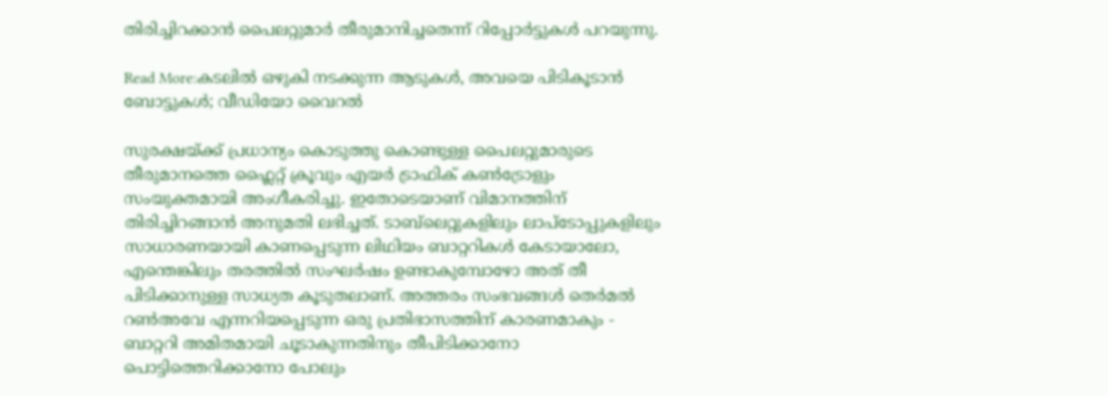തിരിച്ചിറക്കാന്‍ പൈലറ്റുമാര്‍ തീരുമാനിച്ചതെന്ന് റിപ്പോര്‍ട്ടുകൾ പറയുന്നു.

Read More:കടലില്‍ ഒഴുകി നടക്കുന്ന ആടുകൾ, അവയെ പിടികൂടാന്‍ ബോട്ടുകൾ; വീഡിയോ വൈറല്‍

സുരക്ഷയ്ക്ക് പ്രധാന്യം കൊടുത്തു കൊണ്ടുള്ള പൈലറ്റുമാരുടെ തീരുമാനത്തെ ഫ്ലൈറ്റ് ക്രൂവും എയർ ട്രാഫിക് കൺട്രോളും സംയുക്തമായി അംഗീകരിച്ചു. ഇതോടെയാണ് വിമാനത്തിന് തിരിച്ചിറങ്ങാന്‍ അനുമതി ലഭിച്ചത്. ടാബ്‌ലെറ്റുകളിലും ലാപ്‌ടോപ്പുകളിലും സാധാരണയായി കാണപ്പെടുന്ന ലിഥിയം ബാറ്ററികൾ കേടായാലോ, എന്തെങ്കിലും തരത്തില്‍ സംഘർഷം ഉണ്ടാകുമ്പോഴോ അത് തീ പിടിക്കാനുള്ള സാധ്യത കൂടുതലാണ്. അത്തരം സംഭവങ്ങൾ തെർമൽ റൺഅവേ എന്നറിയപ്പെടുന്ന ഒരു പ്രതിഭാസത്തിന് കാരണമാകും - ബാറ്ററി അമിതമായി ചൂടാകുന്നതിനും തീപിടിക്കാനോ പൊട്ടിത്തെറിക്കാനോ പോലും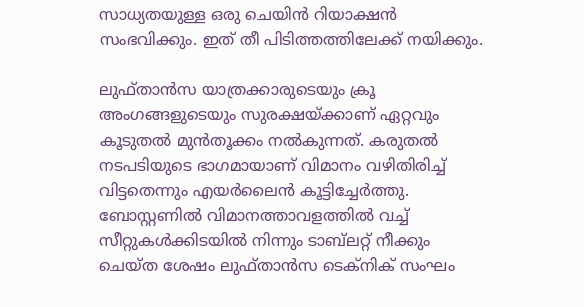സാധ്യതയുള്ള ഒരു ചെയിൻ റിയാക്ഷൻ സംഭവിക്കും. ഇത് തീ പിടിത്തത്തിലേക്ക് നയിക്കും.

ലുഫ്താൻസ യാത്രക്കാരുടെയും ക്രൂ അംഗങ്ങളുടെയും സുരക്ഷയ്ക്കാണ് ഏറ്റവും കൂടുതല്‍ മുന്‍തൂക്കം നല്‍കുന്നത്. കരുതല്‍ നടപടിയുടെ ഭാഗമായാണ് വിമാനം വഴിതിരിച്ച് വിട്ടതെന്നും എയര്‍ലൈന്‍ കൂട്ടിച്ചേര്‍ത്തു. ബോസ്റ്റണിൽ വിമാനത്താവളത്തില്‍ വച്ച് സീറ്റുകൾക്കിടയില്‍ നിന്നും ടാബ്‍ലറ്റ് നീക്കും ചെയ്ത ശേഷം ലുഫ്താൻസ ടെക്‌നിക് സംഘം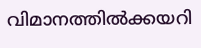വിമാനത്തില്‍ക്കയറി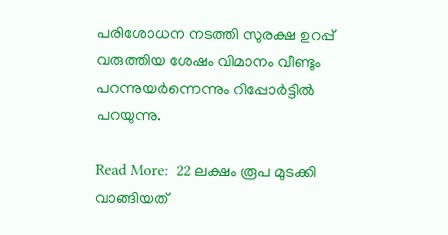പരിശോധന നടത്തി സുരക്ഷ ഉറപ്പ് വരുത്തിയ ശേഷം വിമാനം വീണ്ടും പറന്നുയര്‍ന്നെന്നും റിപ്പോര്‍ട്ടില്‍ പറയുന്നു.

Read More:  22 ലക്ഷം രൂപ മുടക്കി വാങ്ങിയത്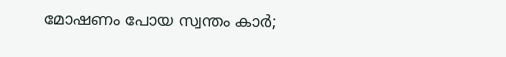മോഷണം പോയ സ്വന്തം കാർ;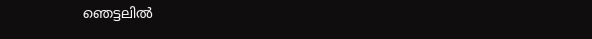ഞെട്ടലിൽ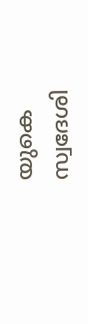യുകെ സ്വദേശി